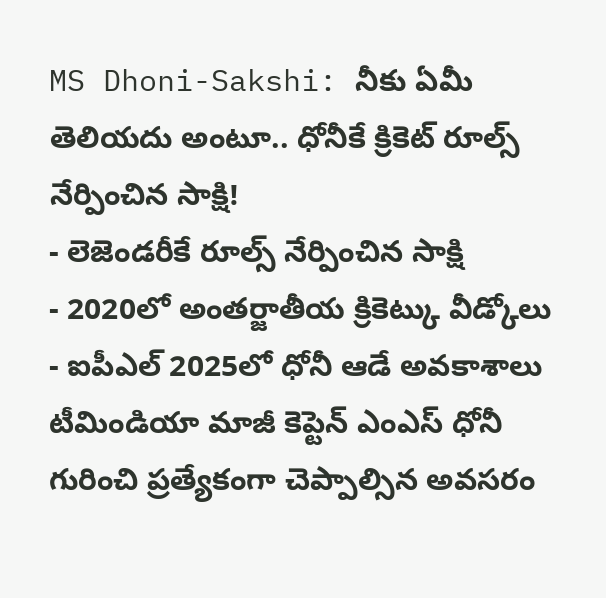MS Dhoni-Sakshi: నీకు ఏమీ తెలియదు అంటూ.. ధోనీకే క్రికెట్ రూల్స్ నేర్పించిన సాక్షి!
- లెజెండరీకే రూల్స్ నేర్పించిన సాక్షి
- 2020లో అంతర్జాతీయ క్రికెట్కు వీడ్కోలు
- ఐపీఎల్ 2025లో ధోనీ ఆడే అవకాశాలు
టీమిండియా మాజీ కెప్టెన్ ఎంఎస్ ధోనీ గురించి ప్రత్యేకంగా చెప్పాల్సిన అవసరం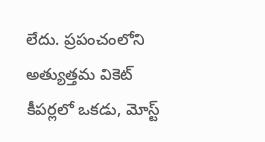లేదు. ప్రపంచంలోని అత్యుత్తమ వికెట్ కీపర్లలో ఒకడు, మోస్ట్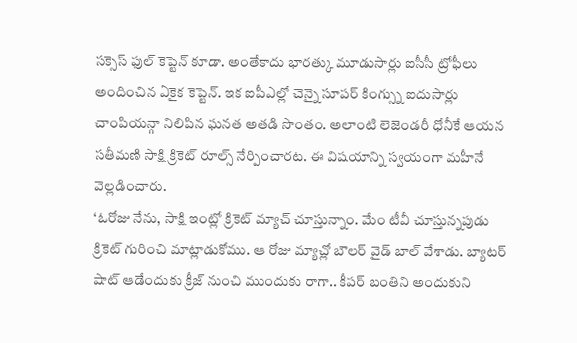సక్సెస్ ఫుల్ కెప్టెన్ కూడా. అంతేకాదు భారత్కు మూడుసార్లు ఐసీసీ ట్రోఫీలు అందించిన ఏకైక కెప్టెన్. ఇక ఐపీఎల్లో చెన్నై సూపర్ కింగ్స్ను ఐదుసార్లు చాంపియన్గా నిలిపిన ఘనత అతడి సొంతం. అలాంటి లెజెండరీ ధోనీకే ఆయన సతీమణి సాక్షి క్రికెట్ రూల్స్ నేర్పించారట. ఈ విషయాన్ని స్వయంగా మహీనే వెల్లడించారు.
‘ఓరోజు నేను, సాక్షి ఇంట్లో క్రికెట్ మ్యాచ్ చూస్తున్నాం. మేం టీవీ చూస్తున్నపుడు క్రికెట్ గురించి మాట్లాడుకోము. ఆ రోజు మ్యాచ్లో బౌలర్ వైడ్ బాల్ వేశాడు. బ్యాటర్ షాట్ ఆడేందుకు క్రీజ్ నుంచి ముందుకు రాగా.. కీపర్ బంతిని అందుకుని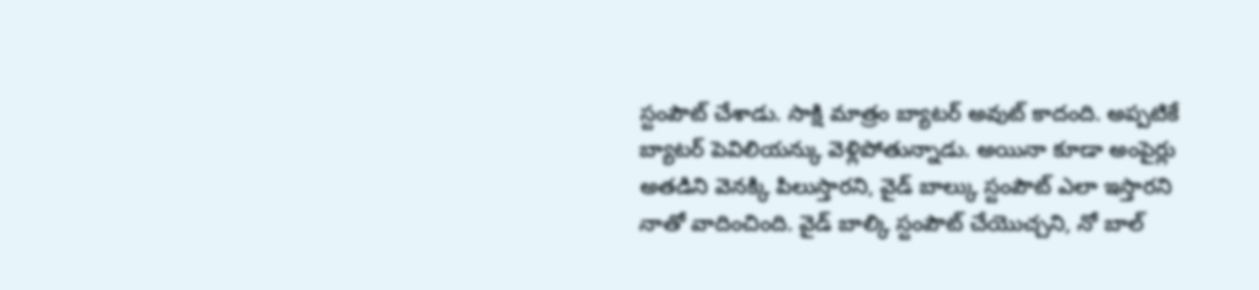స్టంపౌట్ చేశాడు. సాక్షి మాత్రం బ్యాటర్ అవుట్ కాదంది. అప్పటికే బ్యాటర్ పెవిలియన్కు వెళ్లిపోతున్నాడు. అయినా కూడా అంపైర్లు అతడిని వెనక్కి పిలుస్తారని, వైడ్ బాల్కు స్టంపౌట్ ఎలా ఇస్తారని నాతో వాదించింది. వైడ్ బాల్కి స్టంపౌట్ చేయొచ్చని, నో బాల్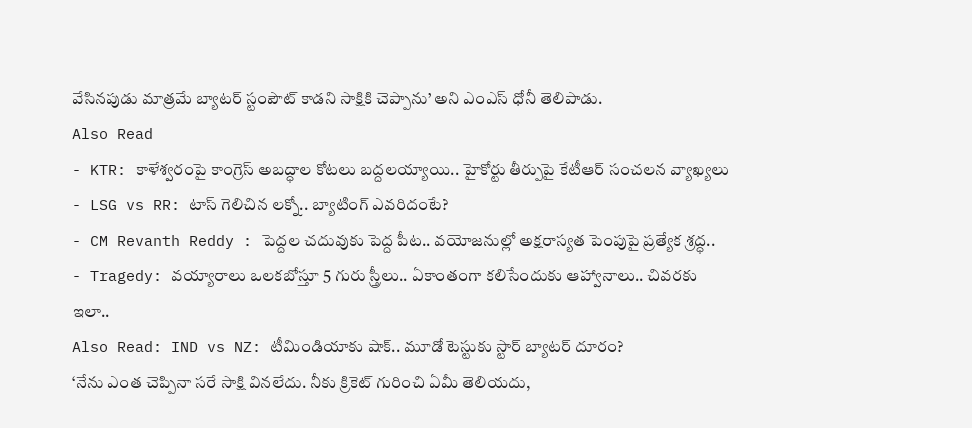వేసినపుడు మాత్రమే బ్యాటర్ స్టంపౌట్ కాడని సాక్షికి చెప్పాను’ అని ఎంఎస్ ధోనీ తెలిపాడు.
Also Read
- KTR: కాళేశ్వరంపై కాంగ్రెస్ అబద్ధాల కోటలు బద్దలయ్యాయి.. హైకోర్టు తీర్పుపై కేటీఆర్ సంచలన వ్యాఖ్యలు
- LSG vs RR: టాస్ గెలిచిన లక్నో.. బ్యాటింగ్ ఎవరిదంటే?
- CM Revanth Reddy : పెద్దల చదువుకు పెద్ద పీట.. వయోజనుల్లో అక్షరాస్యత పెంపుపై ప్రత్యేక శ్రద్ధ..
- Tragedy: వయ్యారాలు ఒలకబోస్తూ 5 గురు స్త్రీలు.. ఏకాంతంగా కలిసేందుకు ఆహ్వానాలు.. చివరకు ఇలా..
Also Read: IND vs NZ: టీమిండియాకు షాక్.. మూడో టెస్టుకు స్టార్ బ్యాటర్ దూరం?
‘నేను ఎంత చెప్పినా సరే సాక్షి వినలేదు. నీకు క్రికెట్ గురించి ఏమీ తెలియదు,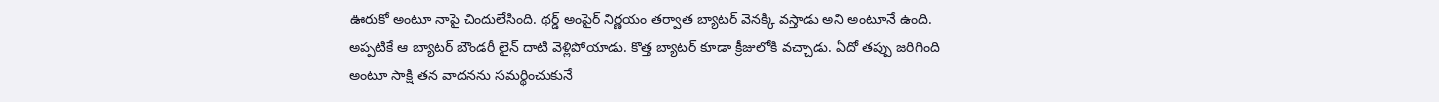ఊరుకో అంటూ నాపై చిందులేసింది. థర్డ్ అంపైర్ నిర్ణయం తర్వాత బ్యాటర్ వెనక్కి వస్తాడు అని అంటూనే ఉంది. అప్పటికే ఆ బ్యాటర్ బౌండరీ లైన్ దాటి వెళ్లిపోయాడు. కొత్త బ్యాటర్ కూడా క్రీజులోకి వచ్చాడు. ఏదో తప్పు జరిగింది అంటూ సాక్షి తన వాదనను సమర్థించుకునే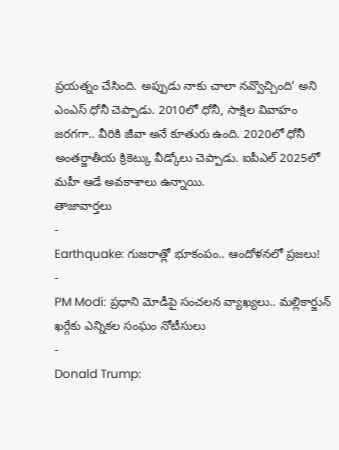ప్రయత్నం చేసింది. అప్పుడు నాకు చాలా నవ్వొచ్చింది’ అని ఎంఎస్ ధోనీ చెప్పాడు. 2010లో ధోనీ, సాక్షిల వివాహం జరగగా.. వీరికి జీవా అనే కూతురు ఉంది. 2020లో ధోనీ అంతర్జాతీయ క్రికెట్కు వీడ్కోలు చెప్పాడు. ఐపీఎల్ 2025లో మహీ ఆడే అవకాశాలు ఉన్నాయి.
తాజావార్తలు
-
Earthquake: గుజరాత్లో భూకంపం.. ఆందోళనలో ప్రజలు!
-
PM Modi: ప్రధాని మోడీపై సంచలన వ్యాఖ్యలు.. మల్లికార్జున్ ఖర్గేకు ఎన్నికల సంఘం నోటీసులు
-
Donald Trump: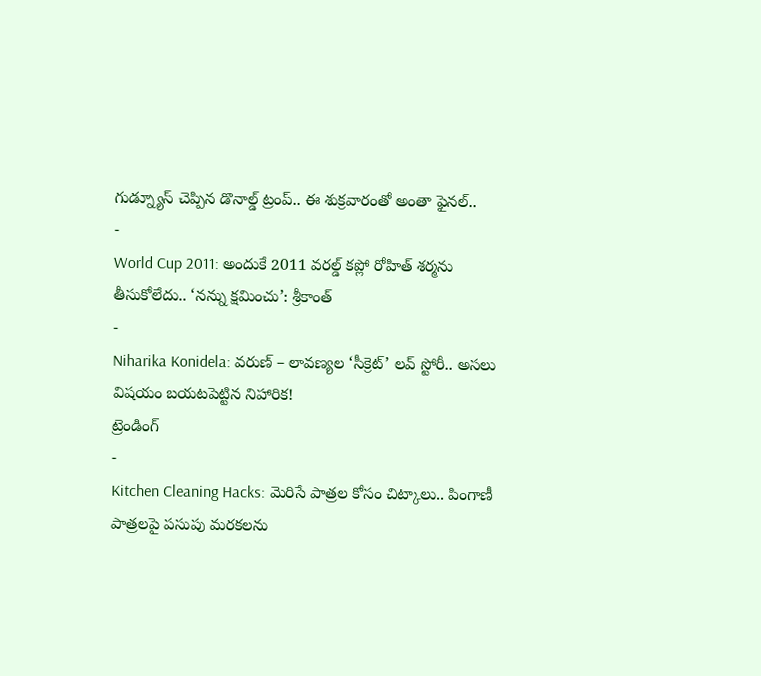గుడ్న్యూస్ చెప్పిన డొనాల్డ్ ట్రంప్.. ఈ శుక్రవారంతో అంతా ఫైనల్..
-
World Cup 2011: అందుకే 2011 వరల్డ్ కప్లో రోహిత్ శర్మను తీసుకోలేదు.. ‘నన్ను క్షమించు’: శ్రీకాంత్
-
Niharika Konidela: వరుణ్ – లావణ్యల ‘సీక్రెట్’ లవ్ స్టోరీ.. అసలు విషయం బయటపెట్టిన నిహారిక!
ట్రెండింగ్
-
Kitchen Cleaning Hacks: మెరిసే పాత్రల కోసం చిట్కాలు.. పింగాణీ పాత్రలపై పసుపు మరకలను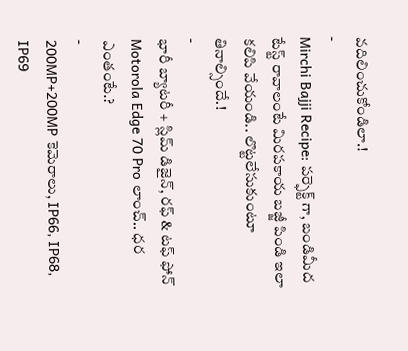వదిలించుకోండిలా.!
-
Mirchi Bajji Recipe: పర్ఫెక్ట్ గా, బండిమీద టేస్ట్ రావాలంటే మిరపకాయ బజ్జీ పిండి ఇలా కలిపి వేయండి.. లొట్టలేసుకుంటూ తినాల్సిందే.!
-
భారీ బ్యాటరీ + స్లిమ్ డిజైన్, రఫ్ & టఫ్ ఫోన్ Motorola Edge 70 Pro లాంచ్.. ధర ఎంతంటే.?
-
200MP+200MP కెమెరాలు, IP66, IP68, IP69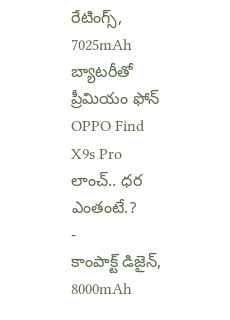రేటింగ్స్, 7025mAh బ్యాటరీతో ప్రీమియం ఫోన్ OPPO Find X9s Pro లాంచ్.. ధర ఎంతంటే.?
-
కాంపాక్ట్ డిజైన్, 8000mAh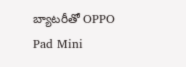బ్యాటరీతో OPPO Pad Mini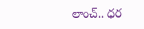లాంచ్.. ధర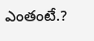ఎంతంటే.?